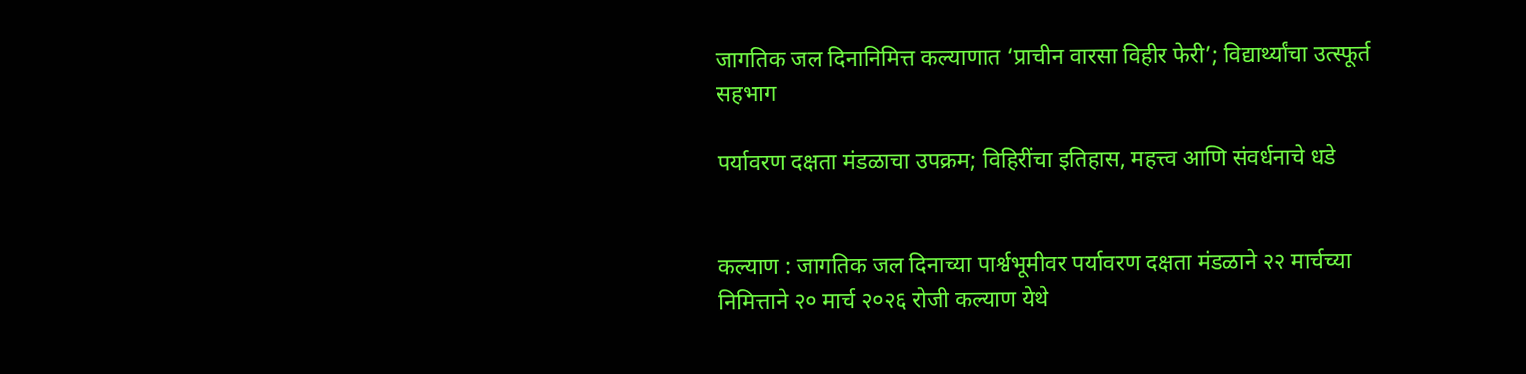जागतिक जल दिनानिमित्त कल्याणात ‘प्राचीन वारसा विहीर फेरी’; विद्यार्थ्यांचा उत्स्फूर्त सहभाग

पर्यावरण दक्षता मंडळाचा उपक्रम; विहिरींचा इतिहास, महत्त्व आणि संवर्धनाचे धडे


कल्याण : जागतिक जल दिनाच्या पार्श्वभूमीवर पर्यावरण दक्षता मंडळाने २२ मार्चच्या निमित्ताने २० मार्च २०२६ रोजी कल्याण येथे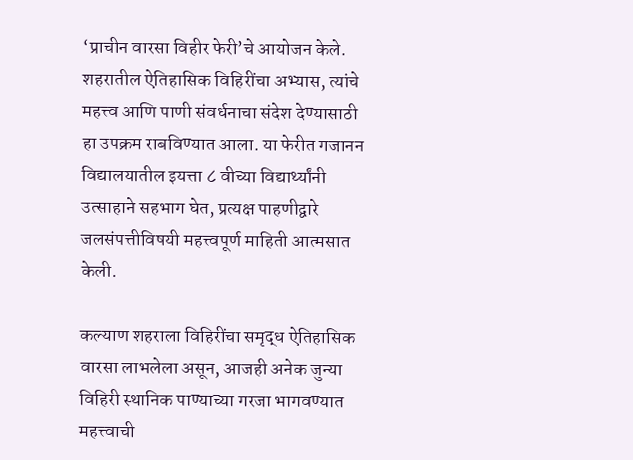‘प्राचीन वारसा विहीर फेरी’चे आयोजन केले. शहरातील ऐतिहासिक विहिरींचा अभ्यास, त्यांचे महत्त्व आणि पाणी संवर्धनाचा संदेश देण्यासाठी हा उपक्रम राबविण्यात आला. या फेरीत गजानन विद्यालयातील इयत्ता ८ वीच्या विद्यार्थ्यांनी उत्साहाने सहभाग घेत, प्रत्यक्ष पाहणीद्वारे जलसंपत्तीविषयी महत्त्वपूर्ण माहिती आत्मसात केली.

कल्याण शहराला विहिरींचा समृद्ध ऐतिहासिक वारसा लाभलेला असून, आजही अनेक जुन्या विहिरी स्थानिक पाण्याच्या गरजा भागवण्यात महत्त्वाची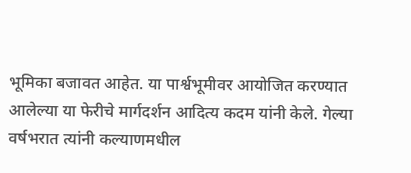भूमिका बजावत आहेत. या पार्श्वभूमीवर आयोजित करण्यात आलेल्या या फेरीचे मार्गदर्शन आदित्य कदम यांनी केले. गेल्या वर्षभरात त्यांनी कल्याणमधील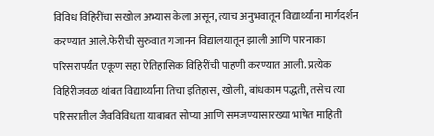विविध विहिरींचा सखोल अभ्यास केला असून, त्याच अनुभवातून विद्यार्थ्यांना मार्गदर्शन करण्यात आले.फेरीची सुरुवात गजानन विद्यालयातून झाली आणि पारनाका परिसरापर्यंत एकूण सहा ऐतिहासिक विहिरींची पाहणी करण्यात आली. प्रत्येक विहिरीजवळ थांबत विद्यार्थ्यांना तिचा इतिहास, खोली, बांधकाम पद्धती, तसेच त्या परिसरातील जैवविविधता याबाबत सोप्या आणि समजण्यासारख्या भाषेत माहिती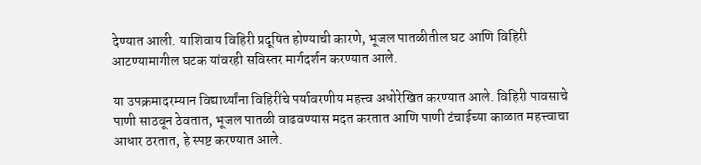देण्यात आली. याशिवाय विहिरी प्रदूषित होण्याची कारणे, भूजल पातळीतील घट आणि विहिरी आटण्यामागील घटक यांवरही सविस्तर मार्गदर्शन करण्यात आले.

या उपक्रमादरम्यान विद्यार्थ्यांना विहिरींचे पर्यावरणीय महत्त्व अधोरेखित करण्यात आले. विहिरी पावसाचे पाणी साठवून ठेवतात, भूजल पातळी वाढवण्यास मदत करतात आणि पाणी टंचाईच्या काळात महत्त्वाचा आधार ठरतात, हे स्पष्ट करण्यात आले.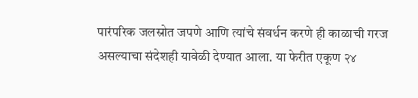पारंपरिक जलस्रोत जपणे आणि त्यांचे संवर्धन करणे ही काळाची गरज असल्याचा संदेशही यावेळी देण्यात आला. या फेरीत एकूण २४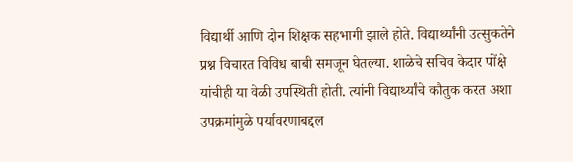विद्यार्थी आणि दोन शिक्षक सहभागी झाले होते. विद्यार्थ्यांनी उत्सुकतेने प्रश्न विचारत विविध बाबी समजून घेतल्या. शाळेचे सचिव केदार पोंक्षे यांचीही या वेळी उपस्थिती होती. त्यांनी विद्यार्थ्यांचे कौतुक करत अशा उपक्रमांमुळे पर्यावरणाबद्दल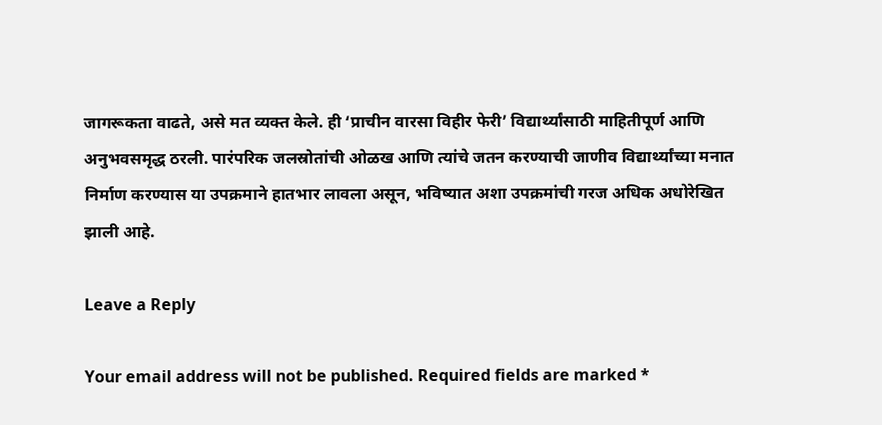जागरूकता वाढते, असे मत व्यक्त केले. ही ‘प्राचीन वारसा विहीर फेरी’ विद्यार्थ्यांसाठी माहितीपूर्ण आणि अनुभवसमृद्ध ठरली. पारंपरिक जलस्रोतांची ओळख आणि त्यांचे जतन करण्याची जाणीव विद्यार्थ्यांच्या मनात निर्माण करण्यास या उपक्रमाने हातभार लावला असून, भविष्यात अशा उपक्रमांची गरज अधिक अधोरेखित झाली आहे.

Leave a Reply

Your email address will not be published. Required fields are marked *